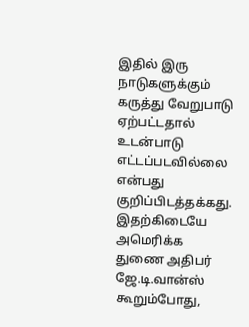இதில் இரு நாடுகளுக்கும் கருத்து வேறுபாடு ஏற்பட்டதால் உடன்பாடு எட்டப்படவில்லை என்பது குறிப்பிடத்தக்கது.
இதற்கிடையே அமெரிக்க துணை அதிபர் ஜே.டி.வான்ஸ் கூறும்போது,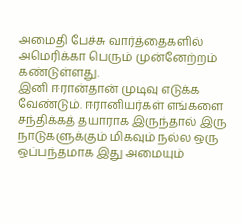அமைதி பேச்சு வார்த்தைகளில் அமெரிக்கா பெரும் முன்னேற்றம் கண்டுள்ளது.
இனி ஈரான்தான் முடிவு எடுக்க வேண்டும். ஈரானியர்கள் எங்களை சந்திக்கத் தயாராக இருந்தால் இரு நாடுகளுக்கும் மிகவும் நல்ல ஒரு ஒப்பந்தமாக இது அமையும்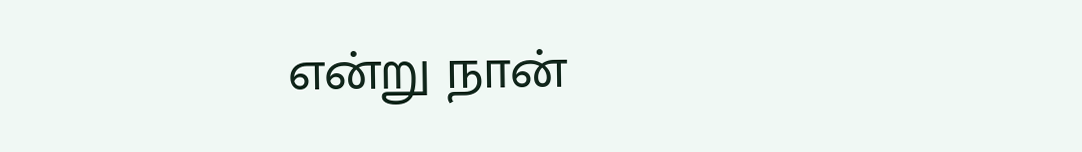என்று நான்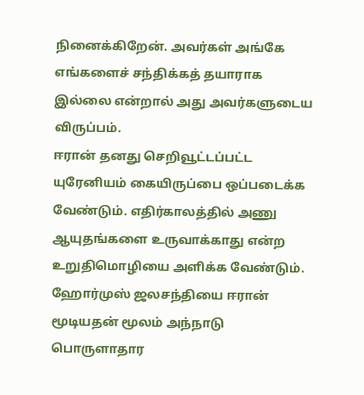நினைக்கிறேன். அவர்கள் அங்கே எங்களைச் சந்திக்கத் தயாராக இல்லை என்றால் அது அவர்களுடைய விருப்பம்.
ஈரான் தனது செறிவூட்டப்பட்ட யுரேனியம் கையிருப்பை ஒப்படைக்க வேண்டும். எதிர்காலத்தில் அணு ஆயுதங்களை உருவாக்காது என்ற உறுதிமொழியை அளிக்க வேண்டும். ஹோர்முஸ் ஜலசந்தியை ஈரான் மூடியதன் மூலம் அந்நாடு பொருளாதார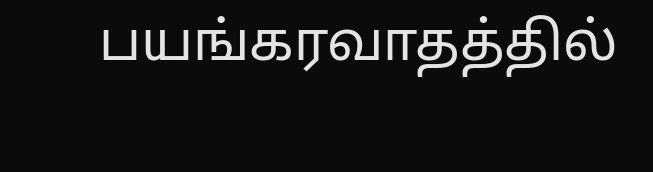பயங்கரவாதத்தில்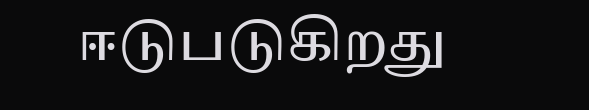ஈடுபடுகிறது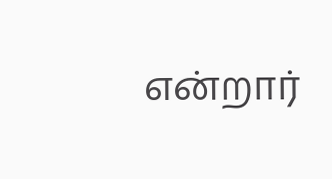என்றார்